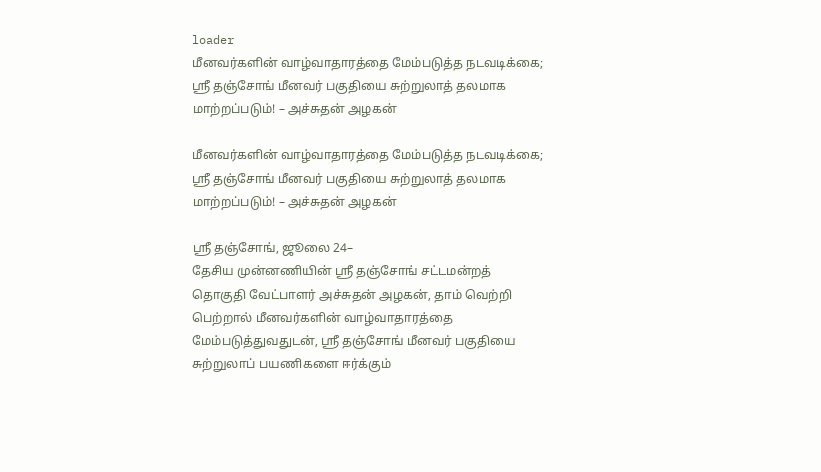loader
மீனவர்களின் வாழ்வாதாரத்தை மேம்படுத்த நடவடிக்கை; ஸ்ரீ தஞ்சோங் மீனவர் பகுதியை சுற்றுலாத் தலமாக மாற்றப்படும்! – அச்சுதன் அழகன்

மீனவர்களின் வாழ்வாதாரத்தை மேம்படுத்த நடவடிக்கை; ஸ்ரீ தஞ்சோங் மீனவர் பகுதியை சுற்றுலாத் தலமாக மாற்றப்படும்! – அச்சுதன் அழகன்

ஸ்ரீ தஞ்சோங், ஜூலை 24–
தேசிய முன்னணியின் ஸ்ரீ தஞ்சோங் சட்டமன்றத் தொகுதி வேட்பாளர் அச்சுதன் அழகன், தாம் வெற்றி பெற்றால் மீனவர்களின் வாழ்வாதாரத்தை மேம்படுத்துவதுடன், ஸ்ரீ தஞ்சோங் மீனவர் பகுதியை சுற்றுலாப் பயணிகளை ஈர்க்கும்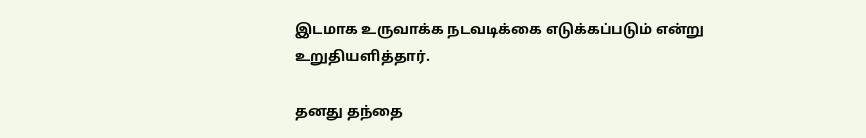இடமாக உருவாக்க நடவடிக்கை எடுக்கப்படும் என்று உறுதியளித்தார்.

தனது தந்தை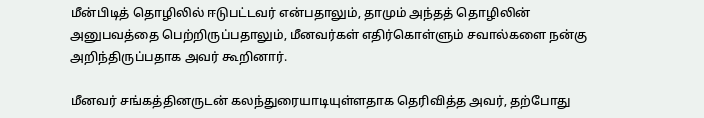மீன்பிடித் தொழிலில் ஈடுபட்டவர் என்பதாலும், தாமும் அந்தத் தொழிலின் அனுபவத்தை பெற்றிருப்பதாலும், மீனவர்கள் எதிர்கொள்ளும் சவால்களை நன்கு அறிந்திருப்பதாக அவர் கூறினார்.

மீனவர் சங்கத்தினருடன் கலந்துரையாடியுள்ளதாக தெரிவித்த அவர், தற்போது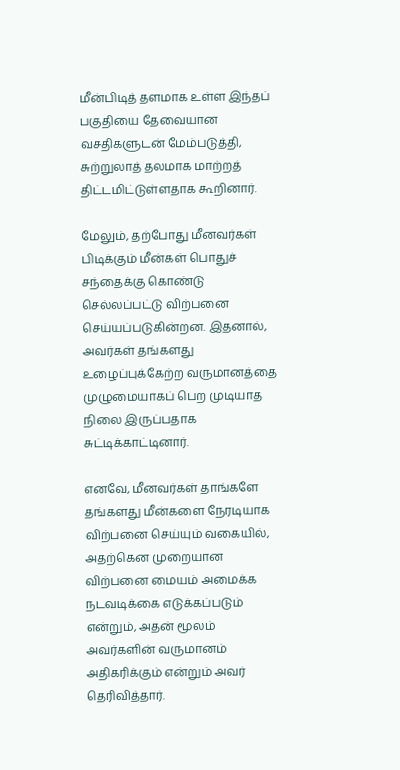மீன்பிடித் தளமாக உள்ள இந்தப் பகுதியை தேவையான வசதிகளுடன் மேம்படுத்தி, சுற்றுலாத் தலமாக மாற்றத் திட்டமிட்டுள்ளதாக கூறினார்.

மேலும், தற்போது மீனவர்கள் பிடிக்கும் மீன்கள் பொதுச் சந்தைக்கு கொண்டு செல்லப்பட்டு விற்பனை செய்யப்படுகின்றன. இதனால், அவர்கள் தங்களது உழைப்புக்கேற்ற வருமானத்தை முழுமையாகப் பெற முடியாத நிலை இருப்பதாக சுட்டிக்காட்டினார்.

எனவே, மீனவர்கள் தாங்களே தங்களது மீன்களை நேரடியாக விற்பனை செய்யும் வகையில், அதற்கென முறையான விற்பனை மையம் அமைக்க நடவடிக்கை எடுக்கப்படும் என்றும், அதன் மூலம் அவர்களின் வருமானம் அதிகரிக்கும் என்றும் அவர் தெரிவித்தார்.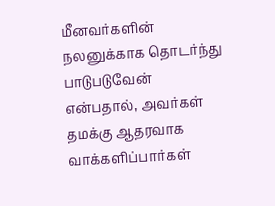மீனவர்களின் நலனுக்காக தொடர்ந்து பாடுபடுவேன் என்பதால், அவர்கள் தமக்கு ஆதரவாக வாக்களிப்பார்கள்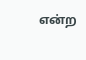என்ற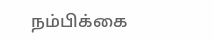நம்பிக்கை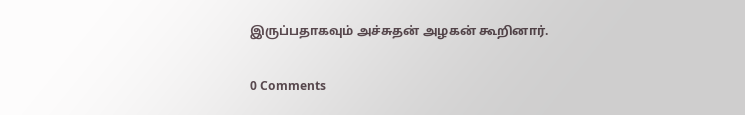இருப்பதாகவும் அச்சுதன் அழகன் கூறினார்.

0 Comments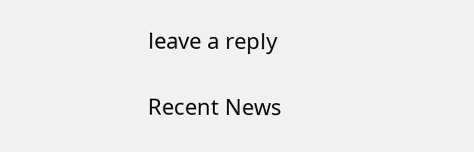leave a reply

Recent News